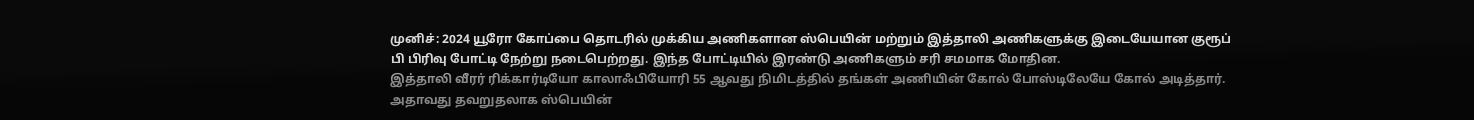முனிச்: 2024 யூரோ கோப்பை தொடரில் முக்கிய அணிகளான ஸ்பெயின் மற்றும் இத்தாலி அணிகளுக்கு இடையேயான குரூப் பி பிரிவு போட்டி நேற்று நடைபெற்றது. இந்த போட்டியில் இரண்டு அணிகளும் சரி சமமாக மோதின.
இத்தாலி வீரர் ரிக்கார்டியோ காலாஃபியோரி 55 ஆவது நிமிடத்தில் தங்கள் அணியின் கோல் போஸ்டிலேயே கோல் அடித்தார். அதாவது தவறுதலாக ஸ்பெயின்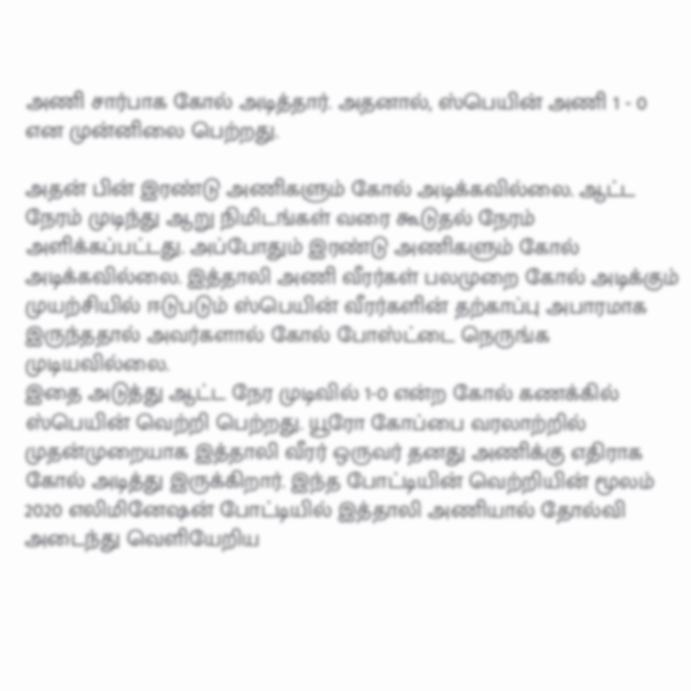அணி சார்பாக கோல் அடித்தார். அதனால், ஸ்பெயின் அணி 1 - 0 என முன்னிலை பெற்றது.

அதன் பின் இரண்டு அணிகளும் கோல் அடிக்கவில்லை. ஆட்ட நேரம் முடிந்து ஆறு நிமிடங்கள் வரை கூடுதல் நேரம் அளிக்கப்பட்டது. அப்போதும் இரண்டு அணிகளும் கோல் அடிக்கவில்லை. இத்தாலி அணி வீரர்கள் பலமுறை கோல் அடிக்கும் முயற்சியில் ஈடுபடும் ஸ்பெயின் வீரர்களின் தற்காப்பு அபாரமாக இருந்ததால் அவர்களால் கோல் போஸ்ட்டை நெருங்க முடியவில்லை.
இதை அடுத்து ஆட்ட நேர முடிவில் 1-0 என்ற கோல் கணக்கில் ஸ்பெயின் வெற்றி பெற்றது. யூரோ கோப்பை வரலாற்றில் முதன்முறையாக இத்தாலி வீரர் ஒருவர் தனது அணிக்கு எதிராக கோல் அடித்து இருக்கிறார். இந்த போட்டியின் வெற்றியின் மூலம் 2020 எலிமினேஷன் போட்டியில் இத்தாலி அணியால் தோல்வி அடைந்து வெளியேறிய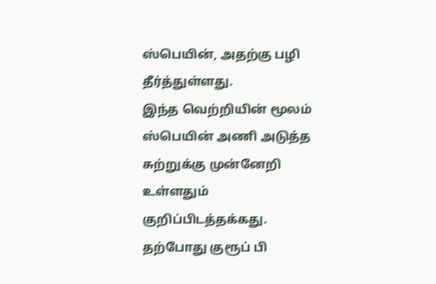ஸ்பெயின், அதற்கு பழி தீர்த்துள்ளது.
இந்த வெற்றியின் மூலம் ஸ்பெயின் அணி அடுத்த சுற்றுக்கு முன்னேறி உள்ளதும் குறிப்பிடத்தக்கது. தற்போது குரூப் பி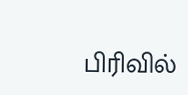பிரிவில்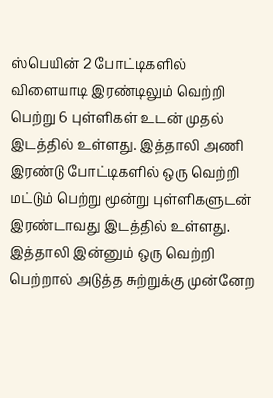ஸ்பெயின் 2 போட்டிகளில் விளையாடி இரண்டிலும் வெற்றி பெற்று 6 புள்ளிகள் உடன் முதல் இடத்தில் உள்ளது. இத்தாலி அணி இரண்டு போட்டிகளில் ஒரு வெற்றி மட்டும் பெற்று மூன்று புள்ளிகளுடன் இரண்டாவது இடத்தில் உள்ளது. இத்தாலி இன்னும் ஒரு வெற்றி பெற்றால் அடுத்த சுற்றுக்கு முன்னேற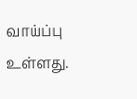வாய்ப்பு உள்ளது.